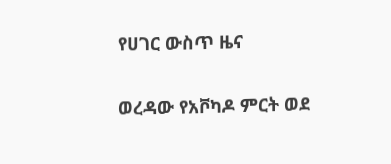የሀገር ውስጥ ዜና

ወረዳው የአቮካዶ ምርት ወደ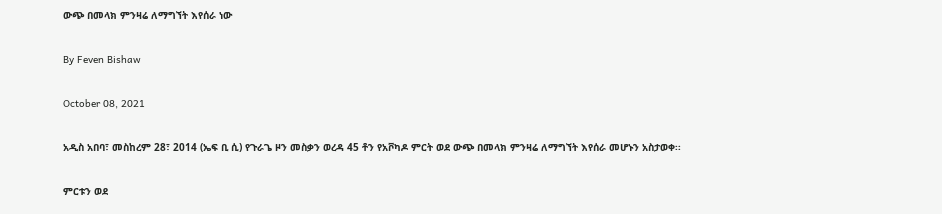ውጭ በመላክ ምንዛሬ ለማግኘት እየሰራ ነው

By Feven Bishaw

October 08, 2021

አዲስ አበባ፣ መስከረም 28፣ 2014 (ኤፍ ቢ ሲ) የጉራጌ ዞን መስቃን ወረዳ 45 ቶን የአቮካዶ ምርት ወደ ውጭ በመላክ ምንዛሬ ለማግኘት እየሰራ መሆኑን አስታወቀ፡፡

ምርቱን ወደ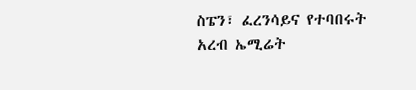ስፔን፣ ፈረንሳይና የተባበሩት አረብ ኤሚሬት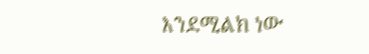እንደሚልክ ነው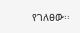የገለፀው፡፡